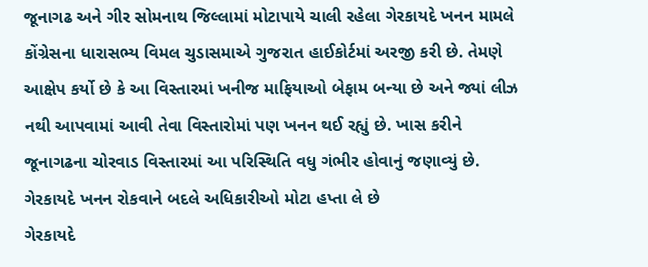જૂનાગઢ અને ગીર સોમનાથ જિલ્લામાં મોટાપાયે ચાલી રહેલા ગેરકાયદે ખનન મામલે કોંગ્રેસના ધારાસભ્ય વિમલ ચુડાસમાએ ગુજરાત હાઈકોર્ટમાં અરજી કરી છે. તેમણે આક્ષેપ કર્યો છે કે આ વિસ્તારમાં ખનીજ માફિયાઓ બેફામ બન્યા છે અને જ્યાં લીઝ નથી આપવામાં આવી તેવા વિસ્તારોમાં પણ ખનન થઈ રહ્યું છે. ખાસ કરીને જૂનાગઢના ચોરવાડ વિસ્તારમાં આ પરિસ્થિતિ વધુ ગંભીર હોવાનું જણાવ્યું છે.
ગેરકાયદે ખનન રોકવાને બદલે અધિકારીઓ મોટા હપ્તા લે છે
ગેરકાયદે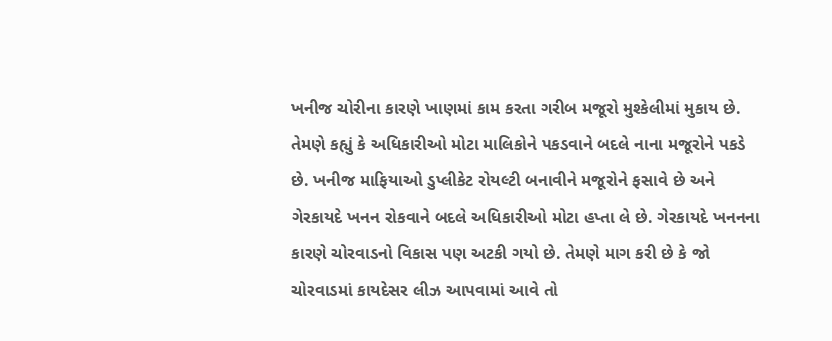ખનીજ ચોરીના કારણે ખાણમાં કામ કરતા ગરીબ મજૂરો મુશ્કેલીમાં મુકાય છે. તેમણે કહ્યું કે અધિકારીઓ મોટા માલિકોને પકડવાને બદલે નાના મજૂરોને પકડે છે. ખનીજ માફિયાઓ ડુપ્લીકેટ રોયલ્ટી બનાવીને મજૂરોને ફસાવે છે અને ગેરકાયદે ખનન રોકવાને બદલે અધિકારીઓ મોટા હપ્તા લે છે. ગેરકાયદે ખનનના કારણે ચોરવાડનો વિકાસ પણ અટકી ગયો છે. તેમણે માગ કરી છે કે જો ચોરવાડમાં કાયદેસર લીઝ આપવામાં આવે તો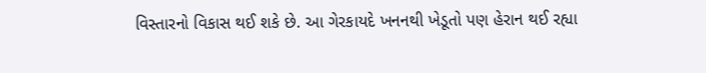વિસ્તારનો વિકાસ થઈ શકે છે. આ ગેરકાયદે ખનનથી ખેડૂતો પણ હેરાન થઈ રહ્યા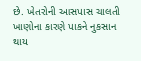છે. ખેતરોની આસપાસ ચાલતી ખાણોના કારણે પાકને નુકસાન થાય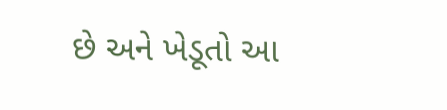છે અને ખેડૂતો આ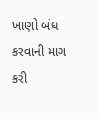ખાણો બંધ કરવાની માગ કરી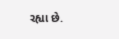રહ્યા છે.